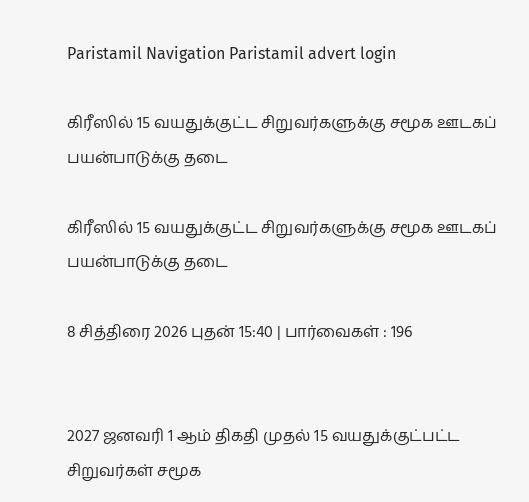Paristamil Navigation Paristamil advert login

கிரீஸில் 15 வயதுக்குட்ட சிறுவர்களுக்கு சமூக ஊடகப் பயன்பாடுக்கு தடை

கிரீஸில் 15 வயதுக்குட்ட சிறுவர்களுக்கு சமூக ஊடகப் பயன்பாடுக்கு தடை

8 சித்திரை 2026 புதன் 15:40 | பார்வைகள் : 196


2027 ஜனவரி 1 ஆம் திகதி முதல் 15 வயதுக்குட்பட்ட சிறுவர்கள் சமூக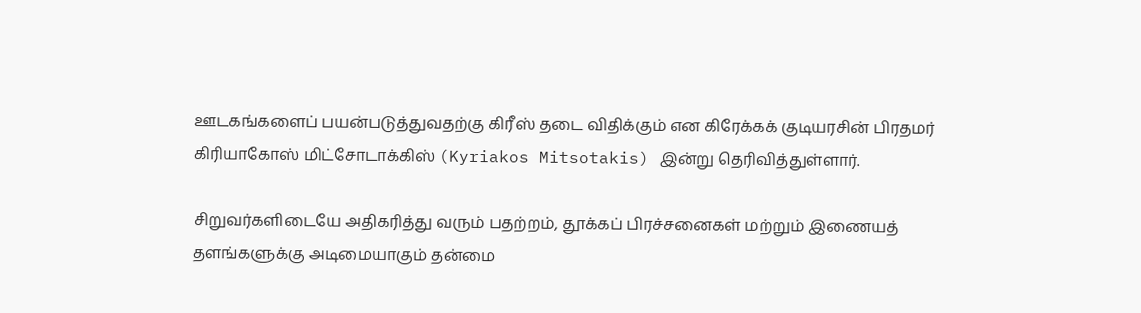ஊடகங்களைப் பயன்படுத்துவதற்கு கிரீஸ் தடை விதிக்கும் என கிரேக்கக் குடியரசின் பிரதமர் கிரியாகோஸ் மிட்சோடாக்கிஸ் (Kyriakos Mitsotakis) இன்று தெரிவித்துள்ளார்.

சிறுவர்களிடையே அதிகரித்து வரும் பதற்றம், தூக்கப் பிரச்சனைகள் மற்றும் இணையத் தளங்களுக்கு அடிமையாகும் தன்மை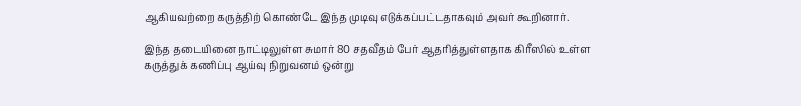ஆகியவற்றை கருத்திற் கொண்டே இந்த முடிவு எடுக்கப்பட்டதாகவும் அவர் கூறினார்.

இந்த தடையினை நாட்டிலுள்ள சுமார் 80 சதவீதம் பேர் ஆதரித்துள்ளதாக கிரீஸில் உள்ள கருத்துக் கணிப்பு ஆய்வு நிறுவனம் ஒன்று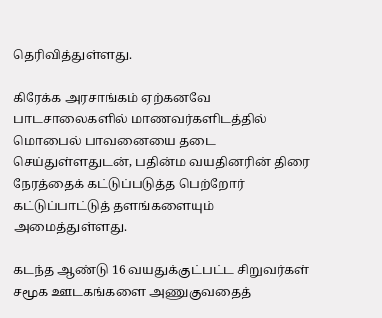தெரிவித்துள்ளது.

கிரேக்க அரசாங்கம் ஏற்கனவே பாடசாலைகளில் மாணவர்களிடத்தில் மொபைல் பாவனையை தடை செய்துள்ளதுடன், பதின்ம வயதினரின் திரை நேரத்தைக் கட்டுப்படுத்த பெற்றோர் கட்டுப்பாட்டுத் தளங்களையும் அமைத்துள்ளது.

கடந்த ஆண்டு 16 வயதுக்குட்பட்ட சிறுவர்கள் சமூக ஊடகங்களை அணுகுவதைத்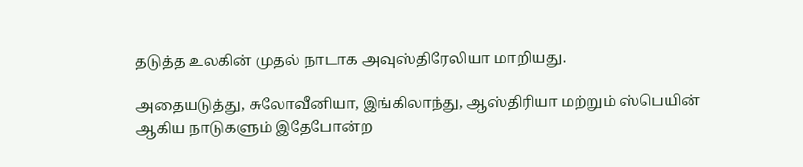தடுத்த உலகின் முதல் நாடாக அவுஸ்திரேலியா மாறியது.

அதையடுத்து, சுலோவீனியா, இங்கிலாந்து, ஆஸ்திரியா மற்றும் ஸ்பெயின் ஆகிய நாடுகளும் இதேபோன்ற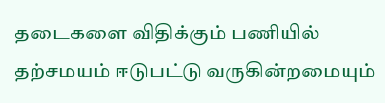தடைகளை விதிக்கும் பணியில் தற்சமயம் ஈடுபட்டு வருகின்றமையும்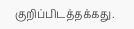குறிப்பிடத்தக்கது.